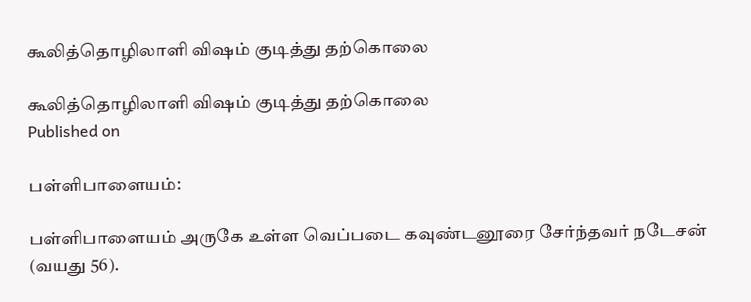கூலித்தொழிலாளி விஷம் குடித்து தற்கொலை

கூலித்தொழிலாளி விஷம் குடித்து தற்கொலை
Published on

பள்ளிபாளையம்:

பள்ளிபாளையம் அருகே உள்ள வெப்படை கவுண்டனூரை சேர்ந்தவர் நடேசன் (வயது 56).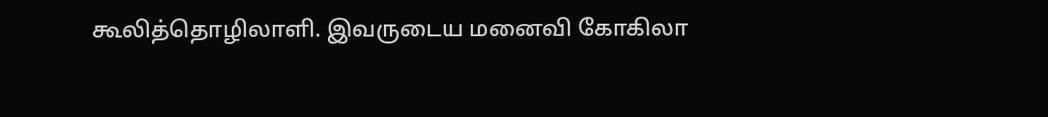கூலித்தொழிலாளி. இவருடைய மனைவி கோகிலா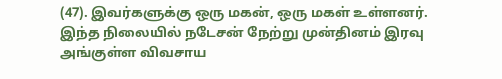(47). இவர்களுக்கு ஒரு மகன், ஒரு மகள் உள்ளனர். இந்த நிலையில் நடேசன் நேற்று முன்தினம் இரவு அங்குள்ள விவசாய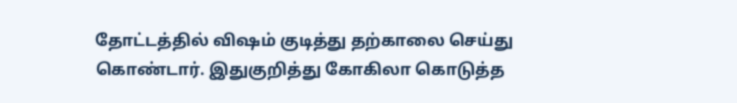தோட்டத்தில் விஷம் குடித்து தற்காலை செய்து கொண்டார். இதுகுறித்து கோகிலா கொடுத்த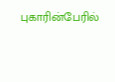புகாரின்பேரில்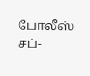போலீஸ் சப்-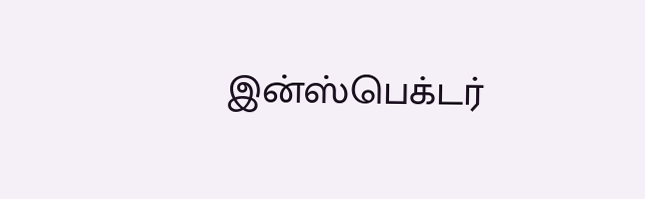இன்ஸ்பெக்டர்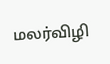மலர்விழி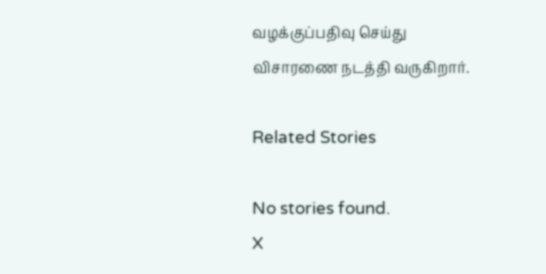வழக்குப்பதிவு செய்து விசாரணை நடத்தி வருகிறார்.

Related Stories

No stories found.
X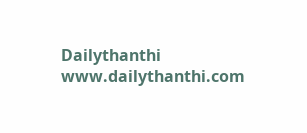Dailythanthi
www.dailythanthi.com